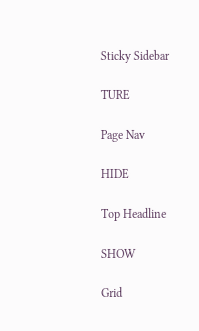Sticky Sidebar

TURE

Page Nav

HIDE

Top Headline

SHOW

Grid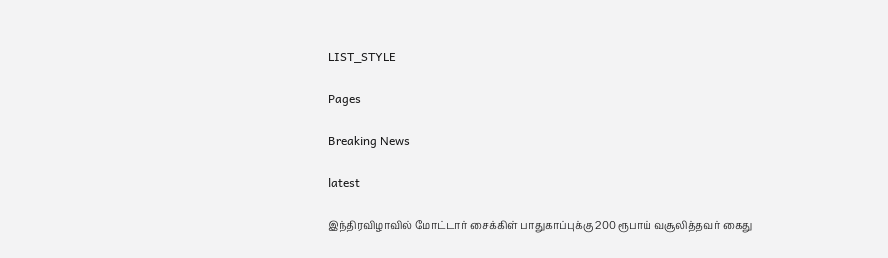LIST_STYLE

Pages

Breaking News

latest

இந்திரவிழாவில் மோட்டார் சைக்கிள் பாதுகாப்புக்கு 200 ரூபாய் வசூலித்தவர் கைது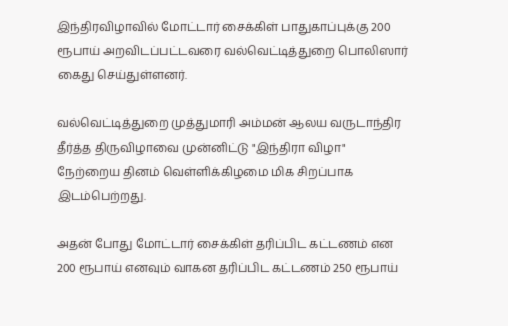இந்திரவிழாவில் மோட்டார் சைக்கிள் பாதுகாப்புக்கு 200 ரூபாய் அறவிடப்பட்டவரை வல்வெட்டித்துறை பொலிஸார் கைது செய்துள்ளனர்.

வல்வெட்டித்துறை முத்துமாரி அம்மன் ஆலய வருடாந்திர தீர்த்த திருவிழாவை முன்னிட்டு "இந்திரா விழா"  நேற்றைய தினம் வெள்ளிக்கிழமை மிக சிறப்பாக இடம்பெற்றது.

அதன் போது மோட்டார் சைக்கிள் தரிப்பிட கட்டணம் என 200 ரூபாய் எனவும் வாகன தரிப்பிட கட்டணம் 250 ரூபாய்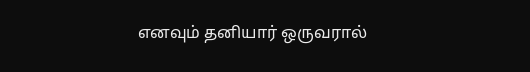எனவும் தனியார் ஒருவரால்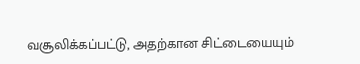வசூலிக்கப்பட்டு, அதற்கான சிட்டையையும்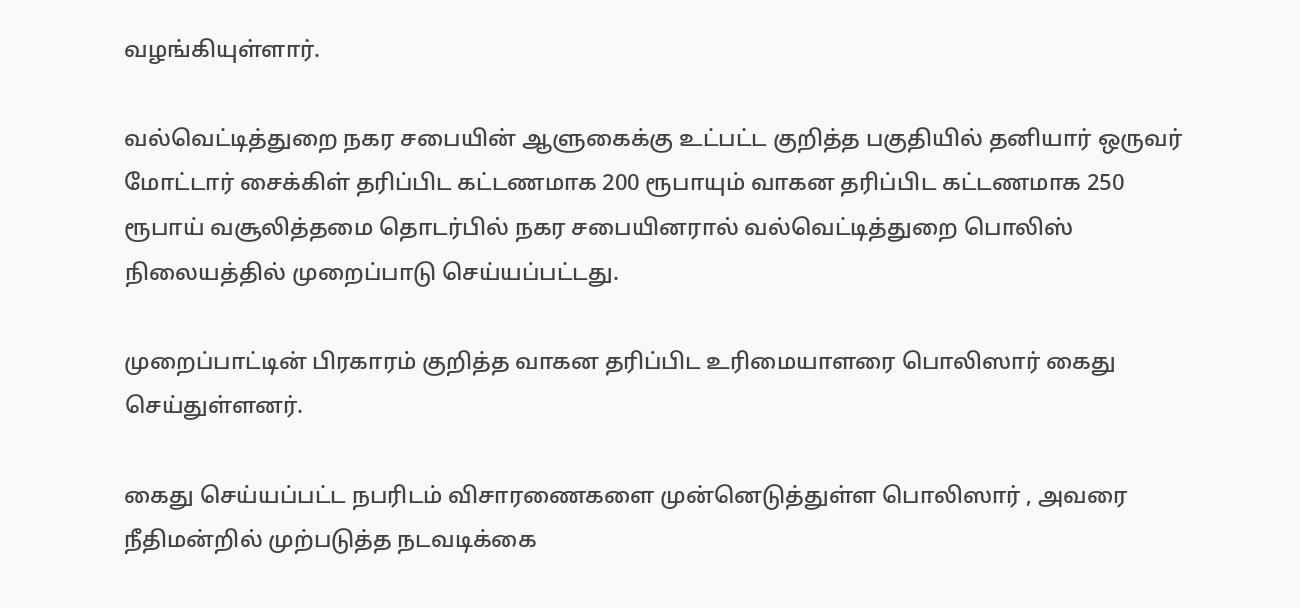வழங்கியுள்ளார்.

வல்வெட்டித்துறை நகர சபையின் ஆளுகைக்கு உட்பட்ட குறித்த பகுதியில் தனியார் ஒருவர் மோட்டார் சைக்கிள் தரிப்பிட கட்டணமாக 200 ரூபாயும் வாகன தரிப்பிட கட்டணமாக 250 ரூபாய் வசூலித்தமை தொடர்பில் நகர சபையினரால் வல்வெட்டித்துறை பொலிஸ் நிலையத்தில் முறைப்பாடு செய்யப்பட்டது.

முறைப்பாட்டின் பிரகாரம் குறித்த வாகன தரிப்பிட உரிமையாளரை பொலிஸார் கைது செய்துள்ளனர்.

கைது செய்யப்பட்ட நபரிடம் விசாரணைகளை முன்னெடுத்துள்ள பொலிஸார் , அவரை நீதிமன்றில் முற்படுத்த நடவடிக்கை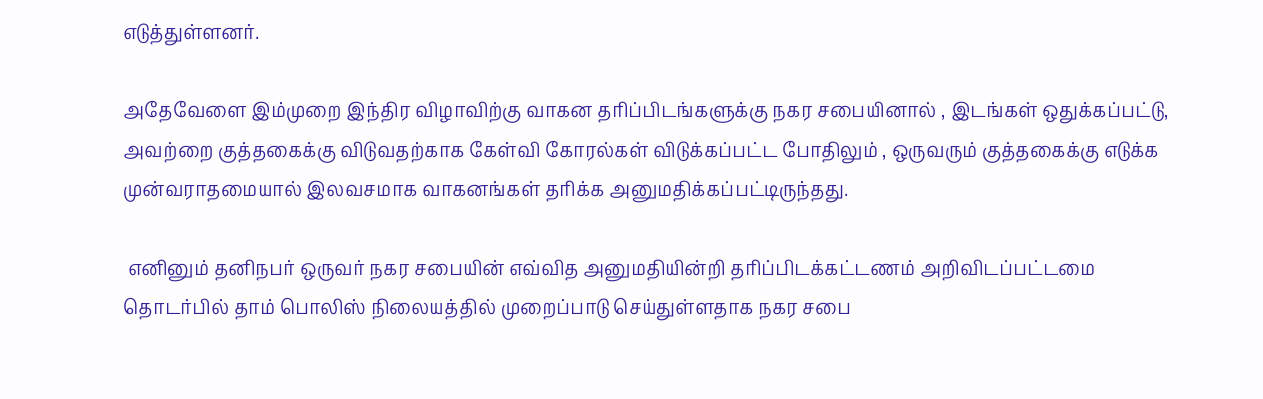எடுத்துள்ளனர்.

அதேவேளை இம்முறை இந்திர விழாவிற்கு வாகன தரிப்பிடங்களுக்கு நகர சபையினால் , இடங்கள் ஒதுக்கப்பட்டு, அவற்றை குத்தகைக்கு விடுவதற்காக கேள்வி கோரல்கள் விடுக்கப்பட்ட போதிலும் , ஒருவரும் குத்தகைக்கு எடுக்க முன்வராதமையால் இலவசமாக வாகனங்கள் தரிக்க அனுமதிக்கப்பட்டிருந்தது.

 எனினும் தனிநபர் ஒருவர் நகர சபையின் எவ்வித அனுமதியின்றி தரிப்பிடக்கட்டணம் அறிவிடப்பட்டமை தொடர்பில் தாம் பொலிஸ் நிலையத்தில் முறைப்பாடு செய்துள்ளதாக நகர சபை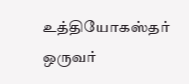உத்தியோகஸ்தர் ஒருவர்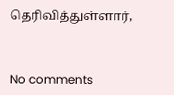தெரிவித்துள்ளார்,



No comments